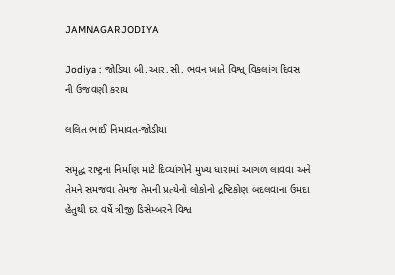JAMNAGARJODIYA

Jodiya : જોડિયા બી.આર.સી. ભવન ખાતે વિશ્વ્ વિકલાંગ દિવસ ની ઉજવણી કરાય

લલિત ભાઈ નિમાવત-જોડીયા

સમૃદ્ધ રાષ્ટ્રના નિર્માણ માટે દિવ્યાંગોને મુખ્ય ધારામાં આગળ લાવવા અને તેમને સમજવા તેમજ તેમની પ્રત્યેનો લોકોનો દ્રષ્ટિકોણ બદલવાના ઉમદા હેતુથી દર વર્ષે ત્રીજી ડિસેમ્બરને વિશ્વ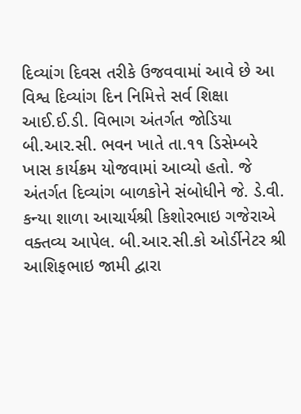દિવ્યાંગ દિવસ તરીકે ઉજવવામાં આવે છે આ વિશ્વ દિવ્યાંગ દિન નિમિત્તે સર્વ શિક્ષા આઈ.ઈ.ડી. વિભાગ અંતર્ગત જોડિયા બી.આર.સી. ભવન ખાતે તા.૧૧ ડિસેમ્બરે ખાસ કાર્યક્રમ યોજવામાં આવ્યો હતો. જે અંતર્ગત દિવ્યાંગ બાળકોને સંબોધીને જે. ડે.વી. કન્યા શાળા આચાર્યશ્રી કિશોરભાઇ ગજેરાએ વક્તવ્ય આપેલ. બી.આર.સી.કો ઓર્ડીનેટર શ્રી આશિફભાઇ જામી દ્વારા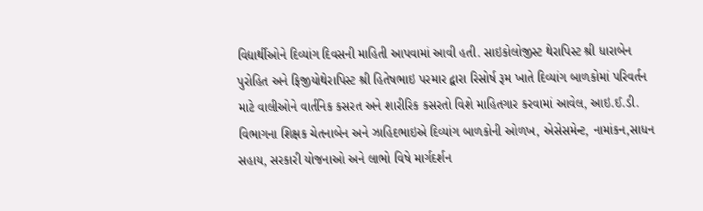વિદ્યાર્થીઓને દિવ્યાંગ દિવસની માહિતી આપવામાં આવી હતી. સાઇકોલોજીસ્ટ થેરાપિસ્ટ શ્રી ધારાબેન પુરોહિત અને ફિજીયોથેરાપિસ્ટ શ્રી હિતેષભાઇ પરમાર દ્વારા રિસોર્ષ રૂમ ખાતે દિવ્યાંગ બાળકોમાં પરિવર્તન માટે વાલીઓને વાર્તનિક કસરત અને શારીરિક કસરતો વિશે માહિતગાર કરવામાં આવેલ, આઇ.ઈ.ડી. વિભાગના શિક્ષક ચેતનાબેન અને ઝાહિદભાઇએ દિવ્યાંગ બાળકોની ઓળખ, એસેસમેન્ટ, નામાંકન,સાધન સહાય, સરકારી યોજનાઓ અને લાભો વિષે માર્ગદર્શન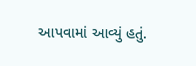આપવામાં આવ્યું હતું.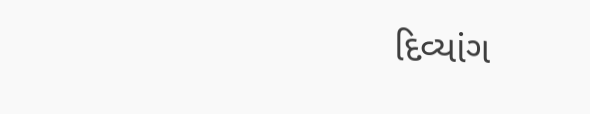દિવ્યાંગ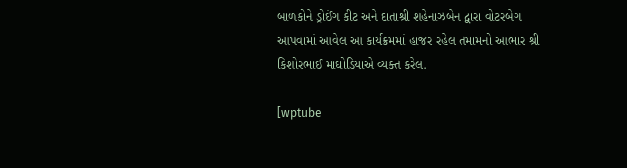બાળકોને ડ્રોઈંગ કીટ અને દાતાશ્રી શહેનાઝબેન દ્વારા વોટરબેગ આપવામાં આવેલ આ કાર્યક્રમમાં હાજર રહેલ તમામનો આભાર શ્રી કિશોરભાઈ માઘોડિયાએ વ્યક્ત કરેલ.

[wptube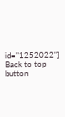id="1252022"]
Back to top button